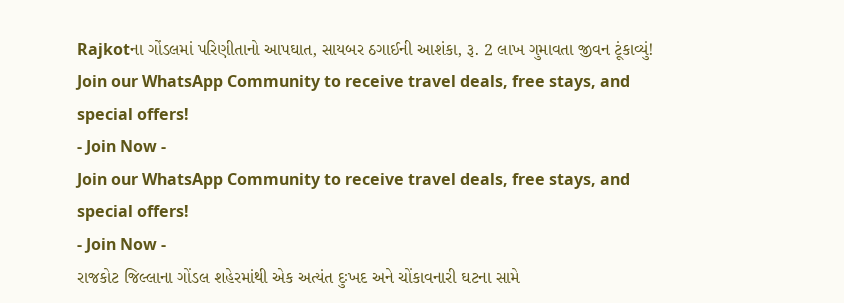Rajkotના ગોંડલમાં પરિણીતાનો આપઘાત, સાયબર ઠગાઈની આશંકા, રૂ. 2 લાખ ગુમાવતા જીવન ટૂંકાવ્યું!
Join our WhatsApp Community to receive travel deals, free stays, and special offers!
- Join Now -
Join our WhatsApp Community to receive travel deals, free stays, and special offers!
- Join Now -
રાજકોટ જિલ્લાના ગોંડલ શહેરમાંથી એક અત્યંત દુઃખદ અને ચોંકાવનારી ઘટના સામે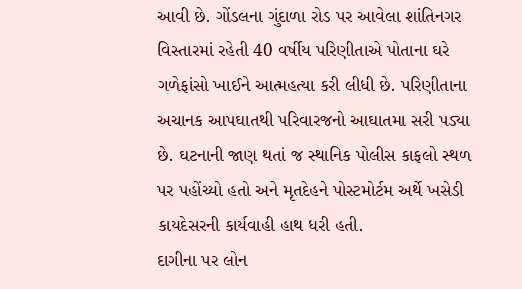આવી છે. ગોંડલના ગુંદાળા રોડ પર આવેલા શાંતિનગર વિસ્તારમાં રહેતી 40 વર્ષીય પરિણીતાએ પોતાના ઘરે ગળેફાંસો ખાઈને આત્મહત્યા કરી લીધી છે. પરિણીતાના અચાનક આપઘાતથી પરિવારજનો આઘાતમા સરી પડ્યા છે. ઘટનાની જાણ થતાં જ સ્થાનિક પોલીસ કાફલો સ્થળ પર પહોંચ્યો હતો અને મૃતદેહને પોસ્ટમોર્ટમ અર્થે ખસેડી કાયદેસરની કાર્યવાહી હાથ ધરી હતી.
દાગીના પર લોન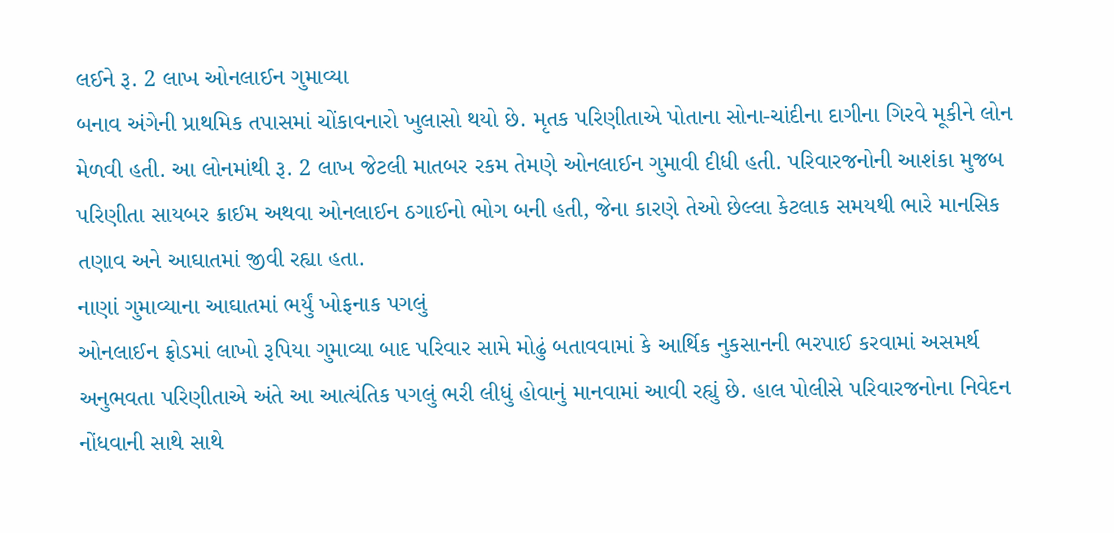લઈને રૂ. 2 લાખ ઓનલાઈન ગુમાવ્યા
બનાવ અંગેની પ્રાથમિક તપાસમાં ચોંકાવનારો ખુલાસો થયો છે. મૃતક પરિણીતાએ પોતાના સોના-ચાંદીના દાગીના ગિરવે મૂકીને લોન મેળવી હતી. આ લોનમાંથી રૂ. 2 લાખ જેટલી માતબર રકમ તેમણે ઓનલાઈન ગુમાવી દીધી હતી. પરિવારજનોની આશંકા મુજબ પરિણીતા સાયબર ક્રાઈમ અથવા ઓનલાઈન ઠગાઈનો ભોગ બની હતી, જેના કારણે તેઓ છેલ્લા કેટલાક સમયથી ભારે માનસિક તણાવ અને આઘાતમાં જીવી રહ્યા હતા.
નાણાં ગુમાવ્યાના આઘાતમાં ભર્યું ખોફનાક પગલું
ઓનલાઈન ફ્રોડમાં લાખો રૂપિયા ગુમાવ્યા બાદ પરિવાર સામે મોઢું બતાવવામાં કે આર્થિક નુકસાનની ભરપાઈ કરવામાં અસમર્થ અનુભવતા પરિણીતાએ અંતે આ આત્યંતિક પગલું ભરી લીધું હોવાનું માનવામાં આવી રહ્યું છે. હાલ પોલીસે પરિવારજનોના નિવેદન નોંધવાની સાથે સાથે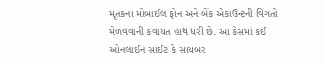મૃતકના મોબાઈલ ફોન અને બેંક એકાઉન્ટની વિગતો મેળવવાની કવાયત હાથ ધરી છે. આ કેસમાં કઈ ઓનલાઈન સાઈટ કે સાયબર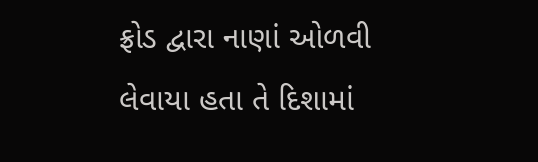ફ્રોડ દ્વારા નાણાં ઓળવી લેવાયા હતા તે દિશામાં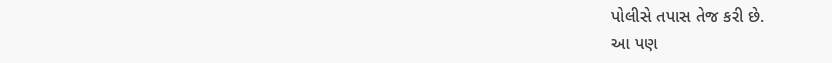પોલીસે તપાસ તેજ કરી છે.
આ પણ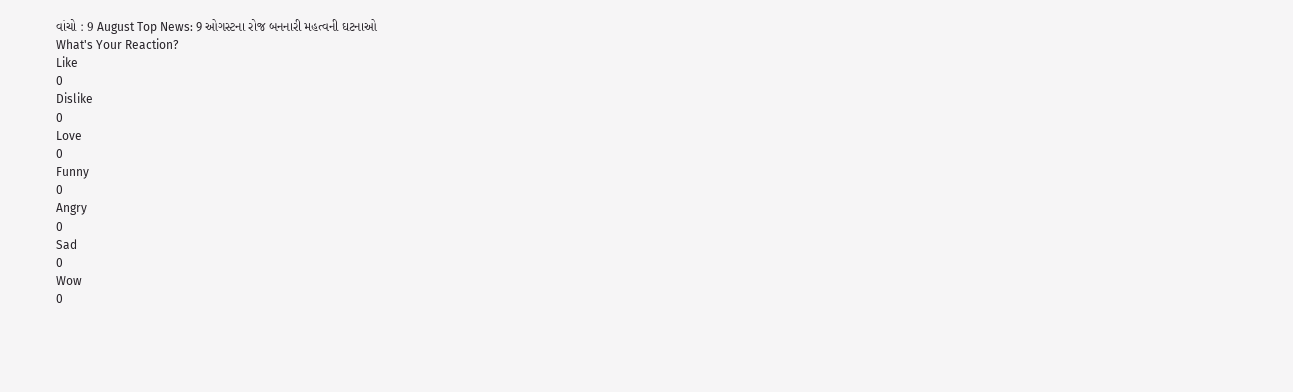વાંચો : 9 August Top News: 9 ઓગસ્ટના રોજ બનનારી મહત્વની ઘટનાઓ
What's Your Reaction?
Like
0
Dislike
0
Love
0
Funny
0
Angry
0
Sad
0
Wow
0